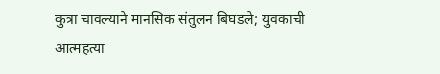कुत्रा चावल्याने मानसिक संतुलन बिघडले; युवकाची आत्महत्या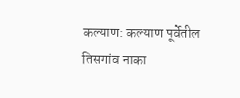कल्याण: कल्याण पूर्वेतील तिसगांव नाका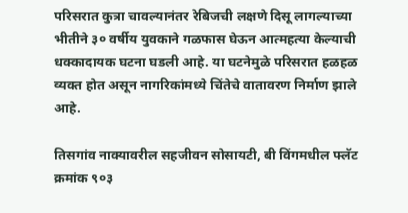परिसरात कुत्रा चावल्यानंतर रेबिजची लक्षणे दिसू लागल्याच्या भीतीने ३० वर्षीय युवकाने गळफास घेऊन आत्महत्या केल्याची धक्कादायक घटना घडली आहे. या घटनेमुळे परिसरात हळहळ व्यक्त होत असून नागरिकांमध्ये चिंतेचे वातावरण निर्माण झाले आहे.

तिसगांव नाक्यावरील सहजीवन सोसायटी, बी विंगमधील फ्लॅट क्रमांक ९०३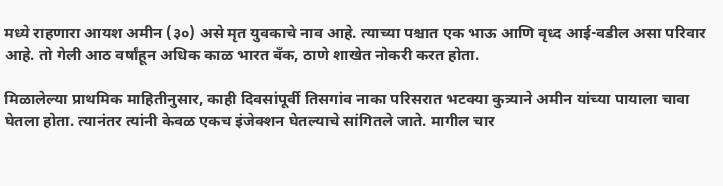मध्ये राहणारा आयश अमीन (३०) असे मृत युवकाचे नाव आहे. त्याच्या पश्चात एक भाऊ आणि वृध्द आई-वडील असा परिवार आहे. तो गेली आठ वर्षांहून अधिक काळ भारत बँक, ठाणे शाखेत नोकरी करत होता.

मिळालेल्या प्राथमिक माहितीनुसार, काही दिवसांपूर्वी तिसगांव नाका परिसरात भटक्या कुत्र्याने अमीन यांच्या पायाला चावा घेतला होता. त्यानंतर त्यांनी केवळ एकच इंजेक्शन घेतल्याचे सांगितले जाते. मागील चार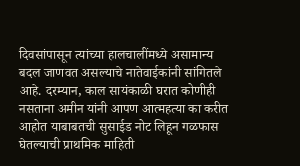दिवसांपासून त्यांच्या हालचालींमध्ये असामान्य बदल जाणवत असल्याचे नातेवाईकांनी सांगितले आहे. दरम्यान, काल सायंकाळी घरात कोणीही नसताना अमीन यांनी आपण आत्महत्या का करीत आहोत याबाबतची सुसाईड नोट लिहून गळफास घेतल्याची प्राथमिक माहिती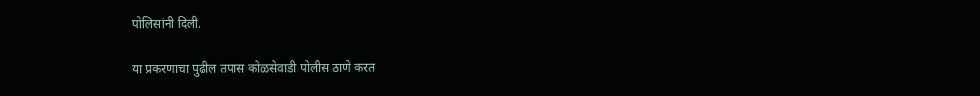पोलिसांनी दिली.

या प्रकरणाचा पुढील तपास कोळसेवाडी पोलीस ठाणे करत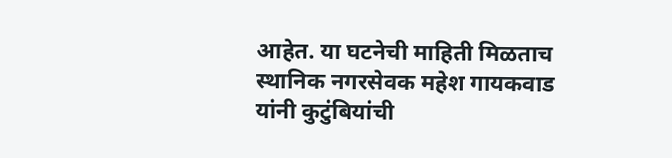आहेत. या घटनेची माहिती मिळताच स्थानिक नगरसेवक महेश गायकवाड यांनी कुटुंबियांची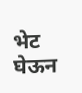भेट घेऊन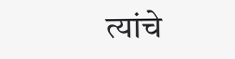त्यांचे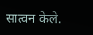सात्वन केले.